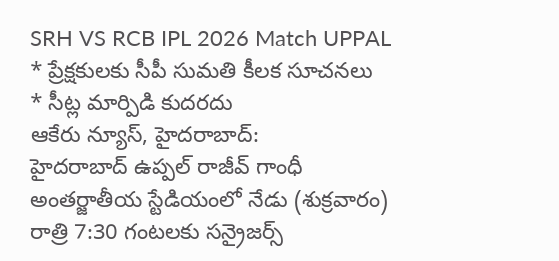SRH VS RCB IPL 2026 Match UPPAL
* ప్రేక్షకులకు సీపీ సుమతి కీలక సూచనలు
* సీట్ల మార్పిడి కుదరదు
ఆకేరు న్యూస్, హైదరాబాద్:
హైదరాబాద్ ఉప్పల్ రాజీవ్ గాంధీ అంతర్జాతీయ స్టేడియంలో నేడు (శుక్రవారం) రాత్రి 7:30 గంటలకు సన్రైజర్స్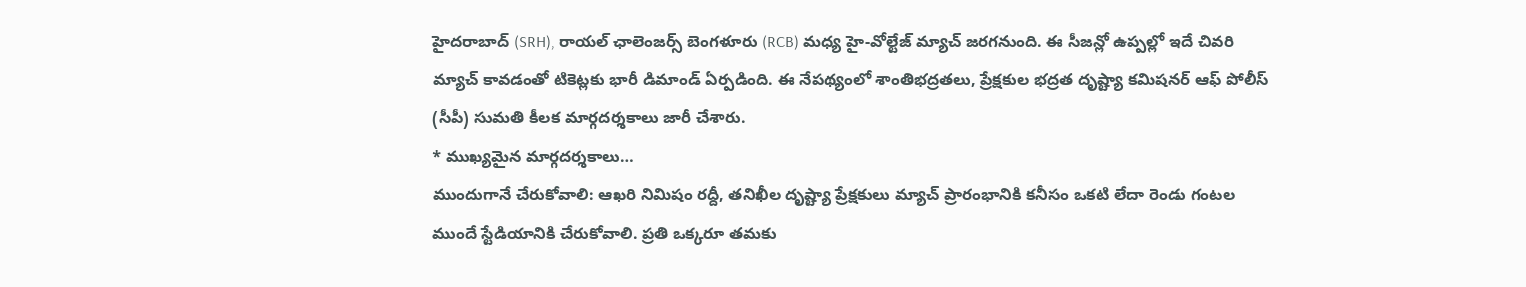హైదరాబాద్ (SRH), రాయల్ ఛాలెంజర్స్ బెంగళూరు (RCB) మధ్య హై-వోల్టేజ్ మ్యాచ్ జరగనుంది. ఈ సీజన్లో ఉప్పల్లో ఇదే చివరి మ్యాచ్ కావడంతో టికెట్లకు భారీ డిమాండ్ ఏర్పడింది. ఈ నేపథ్యంలో శాంతిభద్రతలు, ప్రేక్షకుల భద్రత దృష్ట్యా కమిషనర్ ఆఫ్ పోలీస్ (సీపీ) సుమతి కీలక మార్గదర్శకాలు జారీ చేశారు.
* ముఖ్యమైన మార్గదర్శకాలు…
ముందుగానే చేరుకోవాలి: ఆఖరి నిమిషం రద్దీ, తనిఖీల దృష్ట్యా ప్రేక్షకులు మ్యాచ్ ప్రారంభానికి కనీసం ఒకటి లేదా రెండు గంటల ముందే స్టేడియానికి చేరుకోవాలి. ప్రతి ఒక్కరూ తమకు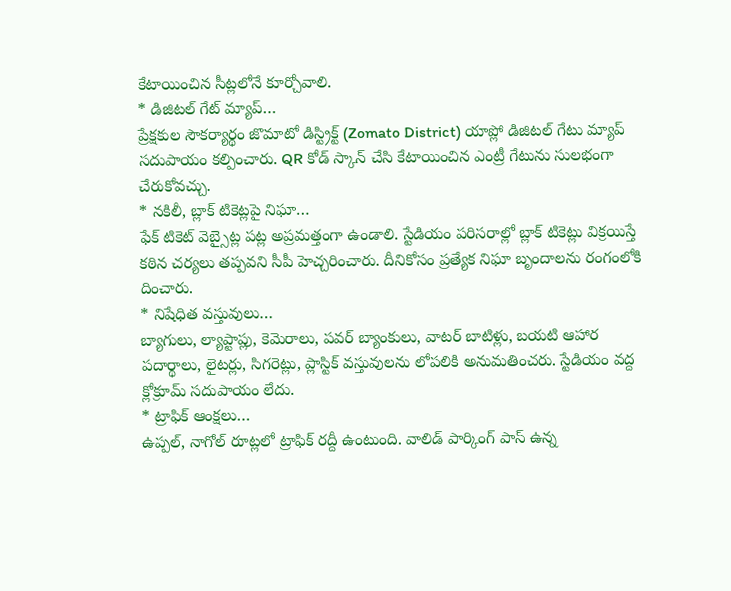కేటాయించిన సీట్లలోనే కూర్చోవాలి.
* డిజిటల్ గేట్ మ్యాప్…
ప్రేక్షకుల సౌకర్యార్థం జొమాటో డిస్ట్రిక్ట్ (Zomato District) యాప్లో డిజిటల్ గేటు మ్యాప్ సదుపాయం కల్పించారు. QR కోడ్ స్కాన్ చేసి కేటాయించిన ఎంట్రీ గేటును సులభంగా చేరుకోవచ్చు.
* నకిలీ, బ్లాక్ టికెట్లపై నిఘా…
ఫేక్ టికెట్ వెబ్సైట్ల పట్ల అప్రమత్తంగా ఉండాలి. స్టేడియం పరిసరాల్లో బ్లాక్ టికెట్లు విక్రయిస్తే కఠిన చర్యలు తప్పవని సీపీ హెచ్చరించారు. దీనికోసం ప్రత్యేక నిఘా బృందాలను రంగంలోకి దించారు.
* నిషేధిత వస్తువులు…
బ్యాగులు, ల్యాప్టాప్లు, కెమెరాలు, పవర్ బ్యాంకులు, వాటర్ బాటిళ్లు, బయటి ఆహార పదార్థాలు, లైటర్లు, సిగరెట్లు, ప్లాస్టిక్ వస్తువులను లోపలికి అనుమతించరు. స్టేడియం వద్ద క్లోక్రూమ్ సదుపాయం లేదు.
* ట్రాఫిక్ ఆంక్షలు…
ఉప్పల్, నాగోల్ రూట్లలో ట్రాఫిక్ రద్దీ ఉంటుంది. వాలిడ్ పార్కింగ్ పాస్ ఉన్న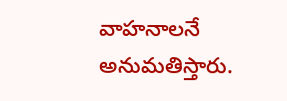వాహనాలనే అనుమతిస్తారు.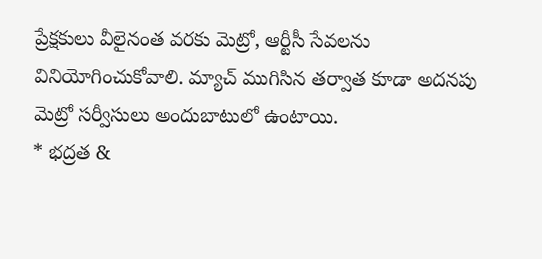ప్రేక్షకులు వీలైనంత వరకు మెట్రో, ఆర్టీసీ సేవలను వినియోగించుకోవాలి. మ్యాచ్ ముగిసిన తర్వాత కూడా అదనపు మెట్రో సర్వీసులు అందుబాటులో ఉంటాయి.
* భద్రత &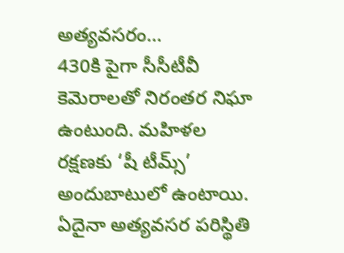అత్యవసరం…
430కి పైగా సీసీటీవీ కెమెరాలతో నిరంతర నిఘా ఉంటుంది. మహిళల రక్షణకు ‘షీ టీమ్స్’ అందుబాటులో ఉంటాయి. ఏదైనా అత్యవసర పరిస్థితి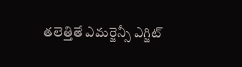తలెత్తితే ఎమర్జెన్సీ ఎగ్జిట్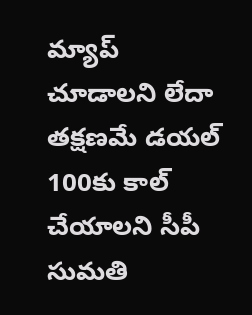మ్యాప్ చూడాలని లేదా తక్షణమే డయల్ 100కు కాల్ చేయాలని సీపీ సుమతి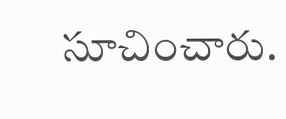సూచించారు.